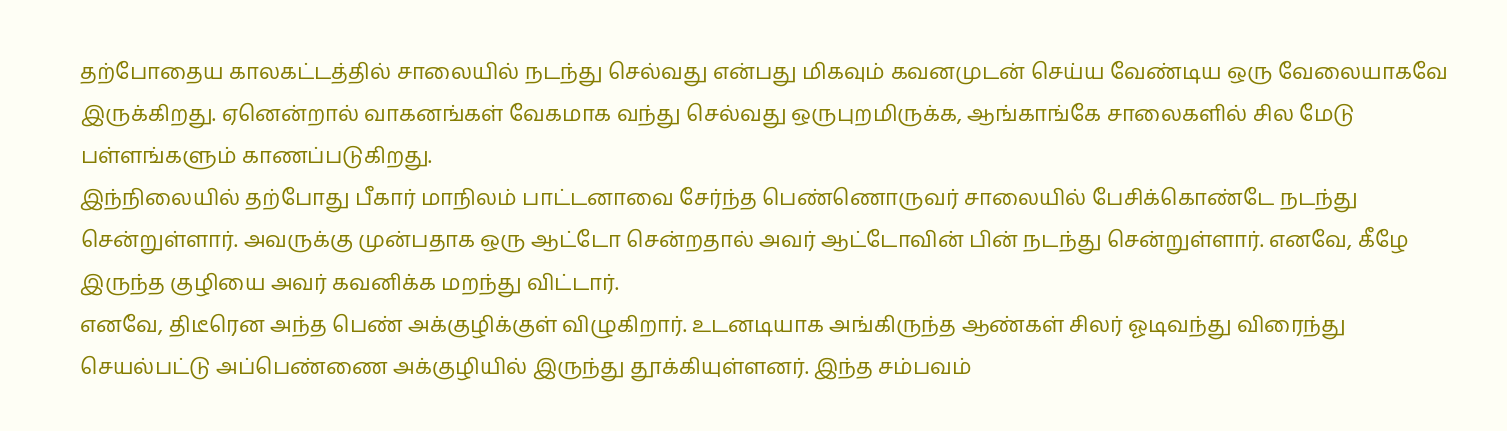தற்போதைய காலகட்டத்தில் சாலையில் நடந்து செல்வது என்பது மிகவும் கவனமுடன் செய்ய வேண்டிய ஒரு வேலையாகவே இருக்கிறது. ஏனென்றால் வாகனங்கள் வேகமாக வந்து செல்வது ஒருபுறமிருக்க, ஆங்காங்கே சாலைகளில் சில மேடு பள்ளங்களும் காணப்படுகிறது.
இந்நிலையில் தற்போது பீகார் மாநிலம் பாட்டனாவை சேர்ந்த பெண்ணொருவர் சாலையில் பேசிக்கொண்டே நடந்து சென்றுள்ளார். அவருக்கு முன்பதாக ஒரு ஆட்டோ சென்றதால் அவர் ஆட்டோவின் பின் நடந்து சென்றுள்ளார். எனவே, கீழே இருந்த குழியை அவர் கவனிக்க மறந்து விட்டார்.
எனவே, திடீரென அந்த பெண் அக்குழிக்குள் விழுகிறார். உடனடியாக அங்கிருந்த ஆண்கள் சிலர் ஓடிவந்து விரைந்து செயல்பட்டு அப்பெண்ணை அக்குழியில் இருந்து தூக்கியுள்ளனர். இந்த சம்பவம்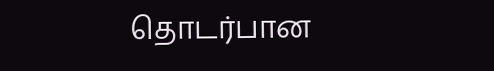தொடர்பான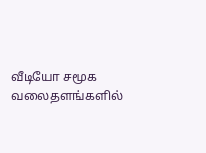வீடியோ சமூக வலைதளங்களில்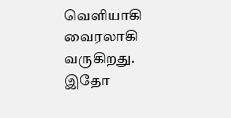வெளியாகி வைரலாகி வருகிறது. இதோ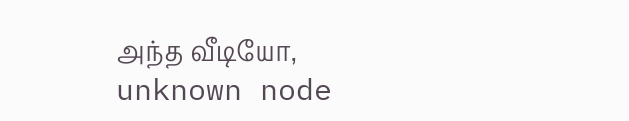அந்த வீடியோ,
unknown node